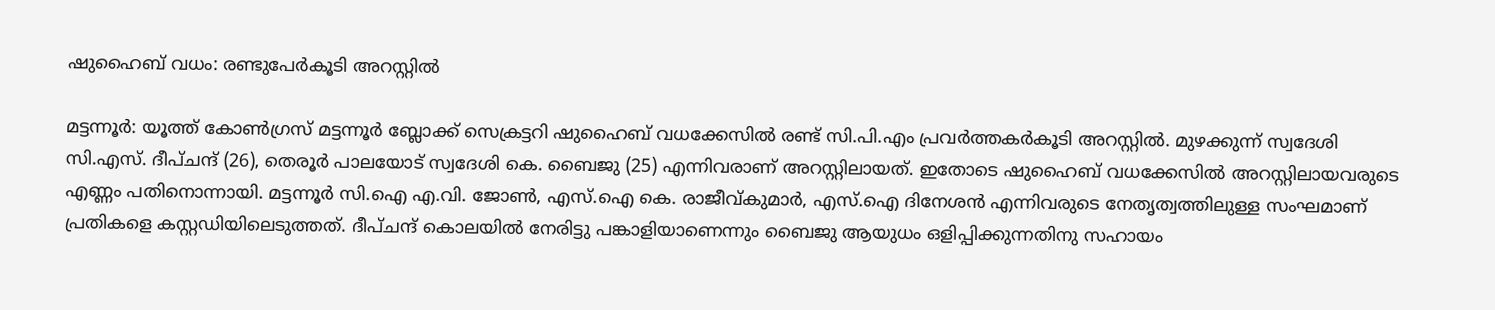ഷുഹൈബ് വധം: രണ്ടുപേര്‍കൂടി അറസ്റ്റില്‍

മട്ടന്നൂര്‍: യൂത്ത് കോണ്‍ഗ്രസ് മട്ടന്നൂര്‍ ബ്ലോക്ക് സെക്രട്ടറി ഷുഹൈബ് വധക്കേസില്‍ രണ്ട് സി.പി.എം പ്രവര്‍ത്തകർകൂടി അറസ്റ്റില്‍. മുഴക്കുന്ന് സ്വദേശി സി.എസ്. ദീപ്ചന്ദ് (26), തെരൂര്‍ പാലയോട് സ്വദേശി കെ. ബൈജു (25) എന്നിവരാണ് അറസ്റ്റിലായത്. ഇതോടെ ഷുഹൈബ് വധക്കേസില്‍ അറസ്റ്റിലായവരുടെ എണ്ണം പതിനൊന്നായി. മട്ടന്നൂര്‍ സി.ഐ എ.വി. ജോൺ, എസ്.ഐ കെ. രാജീവ്കുമാര്‍, എസ്.ഐ ദിനേശന്‍ എന്നിവരുടെ നേതൃത്വത്തിലുള്ള സംഘമാണ് പ്രതികളെ കസ്റ്റഡിയിലെടുത്തത്. ദീപ്ചന്ദ് കൊലയില്‍ നേരിട്ടു പങ്കാളിയാണെന്നും ബൈജു ആയുധം ഒളിപ്പിക്കുന്നതിനു സഹായം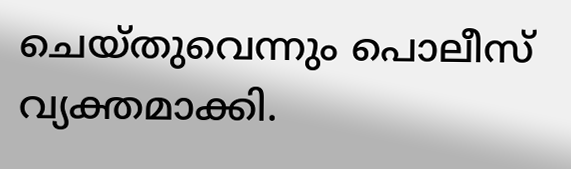ചെയ്തുവെന്നും പൊലീസ് വ്യക്തമാക്കി.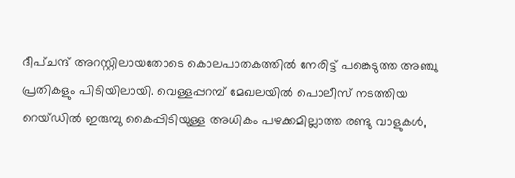ദീപ്ചന്ദ് അറസ്റ്റിലായതോടെ കൊലപാതകത്തില്‍ നേരിട്ട് പങ്കെടുത്ത അഞ്ചു പ്രതികളും പിടിയിലായി. വെള്ളപ്പറമ്പ് മേഖലയില്‍ പൊലീസ് നടത്തിയ റെയ്ഡില്‍ ഇരുമ്പു കൈപ്പിടിയുള്ള അധികം പഴക്കമില്ലാത്ത രണ്ടു വാളുകൾ,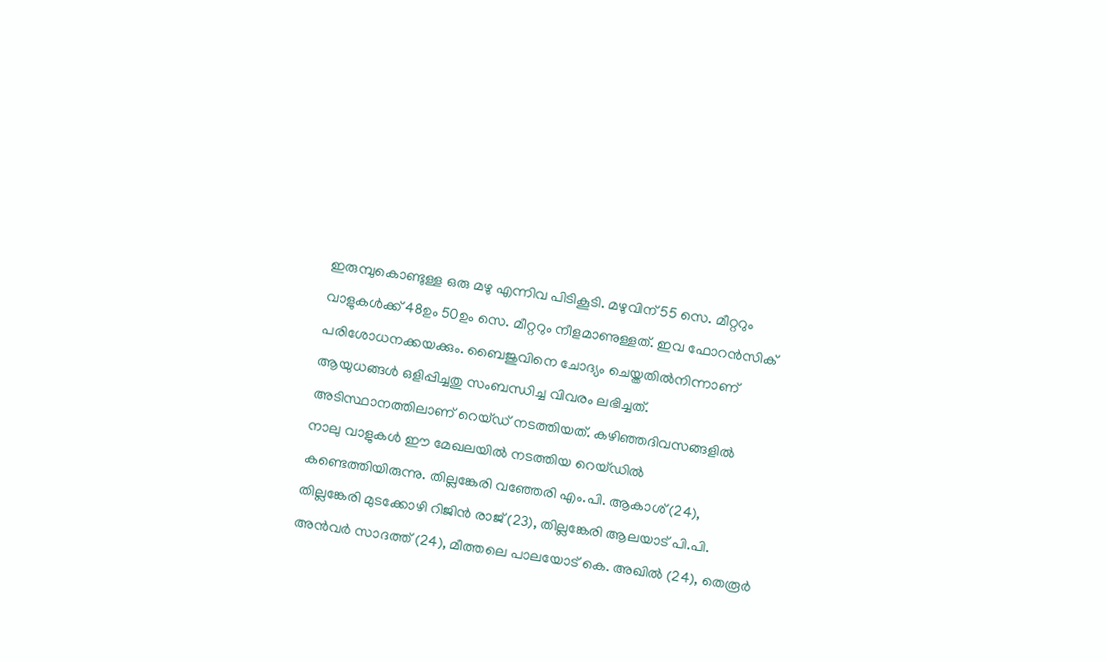ഇരുമ്പുകൊണ്ടുള്ള ഒരു മഴു എന്നിവ പിടികൂടി. മഴുവിന് 55 സെ. മീറ്ററും വാളുകള്‍ക്ക് 48ഉം 50ഉം സെ. മീറ്ററും നീളമാണുള്ളത്. ഇവ ഫോറന്‍സിക് പരിശോധനക്കയക്കും. ബൈജുവിനെ ചോദ്യം ചെയ്തതില്‍നിന്നാണ് ആയുധങ്ങള്‍ ഒളിപ്പിച്ചതു സംബന്ധിച്ച വിവരം ലഭിച്ചത്. അടിസ്ഥാനത്തിലാണ് റെയ്ഡ് നടത്തിയത്. കഴിഞ്ഞദിവസങ്ങളില്‍ നാലു വാളുകള്‍ ഈ മേഖലയില്‍ നടത്തിയ റെയ്ഡില്‍ കണ്ടെത്തിയിരുന്നു. തില്ലങ്കേരി വഞ്ഞേരി എം.പി. ആകാശ് (24), തില്ലങ്കേരി മുടക്കോഴി റിജിന്‍ രാജ് (23), തില്ലങ്കേരി ആലയാട് പി.പി. അന്‍വര്‍ സാദത്ത് (24), മീത്തലെ പാലയോട് കെ. അഖില്‍ (24), തെരൂര്‍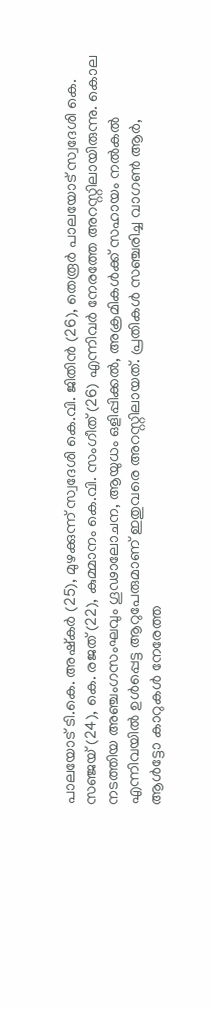പാലയോട് ടി.കെ. അഷ്‌കര്‍ (25), മുഴക്കുന്ന് സ്വദേശി കെ.വി. ജിതിന്‍ (26), തെരൂര്‍ പാലയോട് സ്വദേശി കെ. സഞ്ജയ് (24), കെ. രജത് (22), കുമ്മാനം കെ.വി. സംഗീത് (26) എന്നിവര്‍ നേരത്തേ അറസ്റ്റിലായിരുന്നു. കൊല നടത്തിയ അഞ്ചംഗസംഘവും ഗൂഢാലോചന, ആയുധം ഒളിപ്പിക്കൽ, അക്രമികള്‍ക്ക് സഹായം നല്‍കല്‍ എന്നിവയില്‍ ഉള്‍പ്പെട്ട ആറുപേരുമാണ് ഇതുവരെ അറസ്റ്റിലായത്. പ്രതികള്‍ സഞ്ചരിച്ച വാഗൺ ആർ, ആള്‍ട്ടോ കാറുകള്‍ നേരേത്ത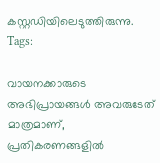കസ്റ്റഡിയിലെടുത്തിരുന്നു.
Tags:

വായനക്കാരുടെ അഭിപ്രായങ്ങള്‍ അവരുടേത് മാത്രമാണ്, പ്രതികരണങ്ങളിൽ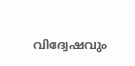വിദ്വേഷവും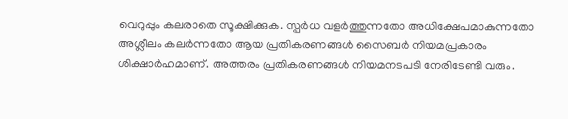വെറുപ്പും കലരാതെ സൂക്ഷിക്കുക. സ്പർധ വളർത്തുന്നതോ അധിക്ഷേപമാകുന്നതോ അശ്ലീലം കലർന്നതോ ആയ പ്രതികരണങ്ങൾ സൈബർ നിയമപ്രകാരം ശിക്ഷാർഹമാണ്. അത്തരം പ്രതികരണങ്ങൾ നിയമനടപടി നേരിടേണ്ടി വരും.